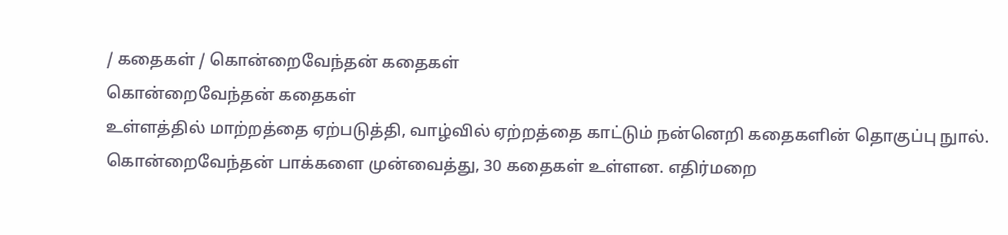/ கதைகள் / கொன்றைவேந்தன் கதைகள்
கொன்றைவேந்தன் கதைகள்
உள்ளத்தில் மாற்றத்தை ஏற்படுத்தி, வாழ்வில் ஏற்றத்தை காட்டும் நன்னெறி கதைகளின் தொகுப்பு நுால். கொன்றைவேந்தன் பாக்களை முன்வைத்து, 30 கதைகள் உள்ளன. எதிர்மறை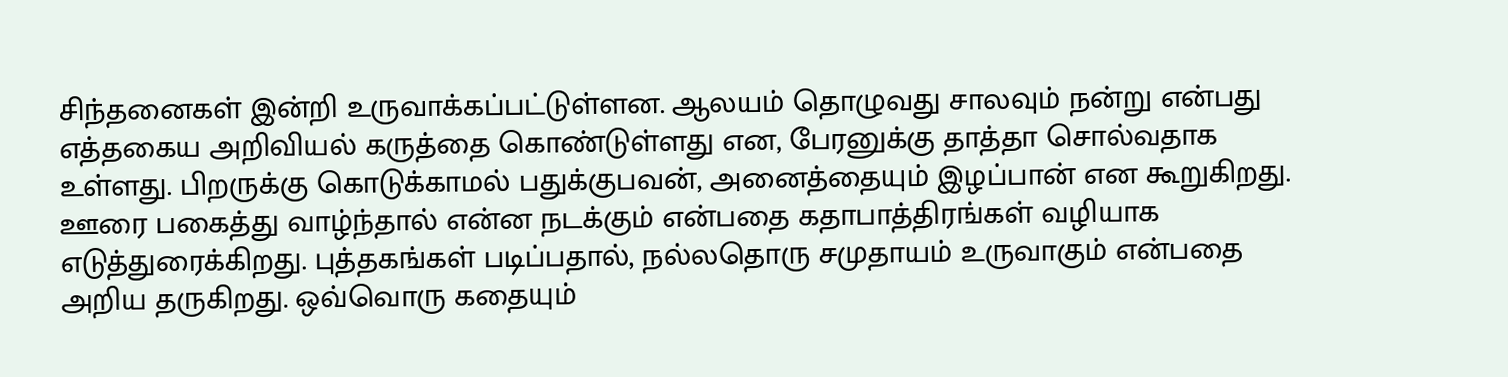சிந்தனைகள் இன்றி உருவாக்கப்பட்டுள்ளன. ஆலயம் தொழுவது சாலவும் நன்று என்பது எத்தகைய அறிவியல் கருத்தை கொண்டுள்ளது என, பேரனுக்கு தாத்தா சொல்வதாக உள்ளது. பிறருக்கு கொடுக்காமல் பதுக்குபவன், அனைத்தையும் இழப்பான் என கூறுகிறது. ஊரை பகைத்து வாழ்ந்தால் என்ன நடக்கும் என்பதை கதாபாத்திரங்கள் வழியாக எடுத்துரைக்கிறது. புத்தகங்கள் படிப்பதால், நல்லதொரு சமுதாயம் உருவாகும் என்பதை அறிய தருகிறது. ஒவ்வொரு கதையும்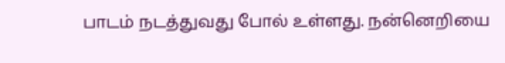பாடம் நடத்துவது போல் உள்ளது. நன்னெறியை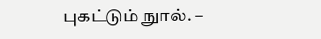புகட்டும் நுால். –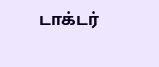டாக்டர்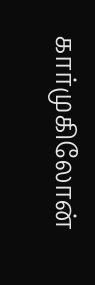கார்முகிலோன்